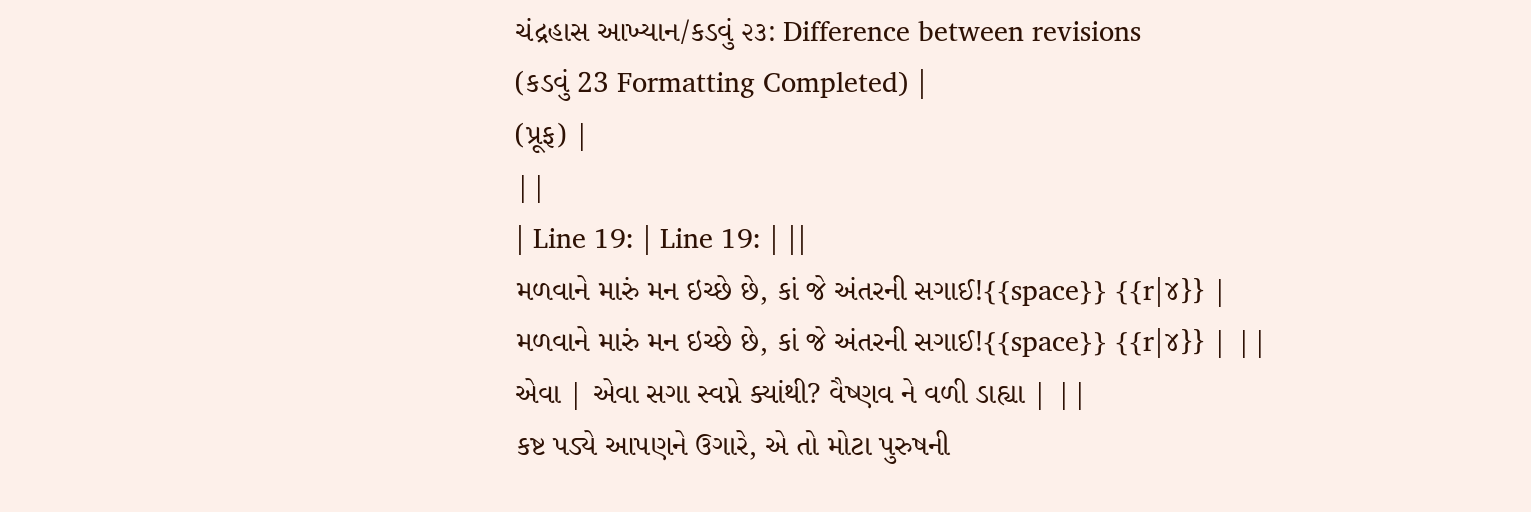ચંદ્રહાસ આખ્યાન/કડવું ૨૩: Difference between revisions
(કડવું 23 Formatting Completed) |
(પ્રૂફ) |
||
| Line 19: | Line 19: | ||
મળવાને મારું મન ઇચ્છે છે, કાં જે અંતરની સગાઈ!{{space}} {{r|૪}} | મળવાને મારું મન ઇચ્છે છે, કાં જે અંતરની સગાઈ!{{space}} {{r|૪}} | ||
એવા | એવા સગા સ્વપ્ને ક્યાંથી? વૈષ્ણવ ને વળી ડાહ્યા | ||
કષ્ટ પડ્યે આપણને ઉગારે, એ તો મોટા પુરુષની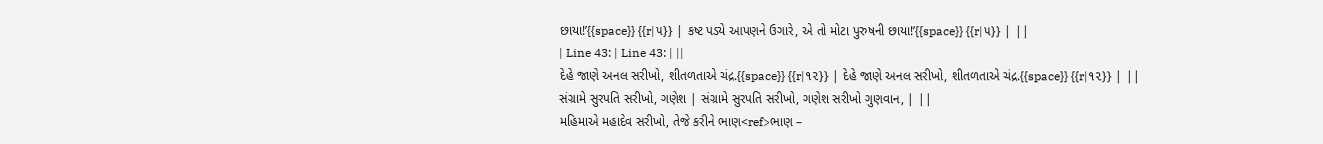છાયા!’{{space}} {{r|૫}} | કષ્ટ પડ્યે આપણને ઉગારે, એ તો મોટા પુરુષની છાયા!’{{space}} {{r|૫}} | ||
| Line 43: | Line 43: | ||
દેહે જાણે અનલ સરીખો, શીતળતાએ ચંદ્ર.{{space}} {{r|૧૨}} | દેહે જાણે અનલ સરીખો, શીતળતાએ ચંદ્ર.{{space}} {{r|૧૨}} | ||
સંગ્રામે સુરપતિ સરીખો, ગણેશ | સંગ્રામે સુરપતિ સરીખો, ગણેશ સરીખો ગુણવાન, | ||
મહિમાએ મહાદેવ સરીખો, તેજે કરીને ભાણ<ref>ભાણ –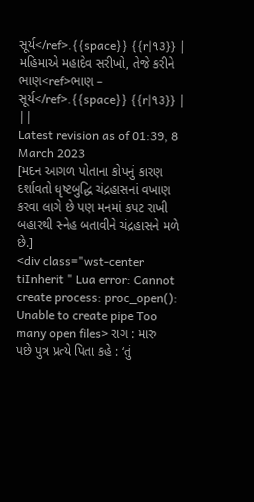સૂર્ય</ref>.{{space}} {{r|૧૩}} | મહિમાએ મહાદેવ સરીખો, તેજે કરીને ભાણ<ref>ભાણ – સૂર્ય</ref>.{{space}} {{r|૧૩}} | ||
Latest revision as of 01:39, 8 March 2023
[મદન આગળ પોતાના કોપનું કારણ દર્શાવતો ધૃષ્ટબુદ્ધિ ચંદ્રહાસનાં વખાણ કરવા લાગે છે પણ મનમાં કપટ રાખી બહારથી સ્નેહ બતાવીને ચંદ્રહાસને મળે છે.]
<div class="wst-center tiInherit " Lua error: Cannot create process: proc_open(): Unable to create pipe Too many open files> રાગ : મારુ
પછે પુત્ર પ્રત્યે પિતા કહે : ‘તું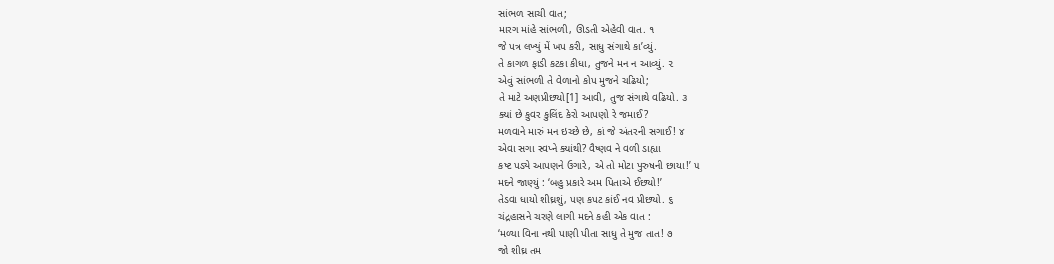સાંભળ સાચી વાત;
મારગ માંહે સાંભળી, ઊડતી એહેવી વાત. ૧
જે પત્ર લખ્યું મેં ખપ કરી, સાધુ સંગાથે કા’વ્યું.
તે કાગળ ફાડી કટકા કીધા, તુજને મન ન આવ્યું. ૨
એવું સાંભળી તે વેળાનો કોપ મુજને ચઢિયો;
તે માટે અણપ્રીછ્યો[1] આવી, તુજ સંગાથે વઢિયો. ૩
ક્યાં છે કુવર કુલિંદ કેરો આપણો રે જમાઈ?
મળવાને મારું મન ઇચ્છે છે, કાં જે અંતરની સગાઈ! ૪
એવા સગા સ્વપ્ને ક્યાંથી? વૈષ્ણવ ને વળી ડાહ્યા
કષ્ટ પડ્યે આપણને ઉગારે, એ તો મોટા પુરુષની છાયા!’ ૫
મદને જાણ્યું : ‘બહુ પ્રકારે અમ પિતાએ ઈછ્યો!’
તેડવા ધાયો શીઘ્રશું, પણ કપટ કાંઈ નવ પ્રીછ્યો. ૬
ચંદ્રહાસને ચરણે લાગી મદને કહી એક વાત :
‘મળ્યા વિના નથી પાણી પીતા સાધુ તે મુજ તાત! ૭
જો શીઘ્ર તમ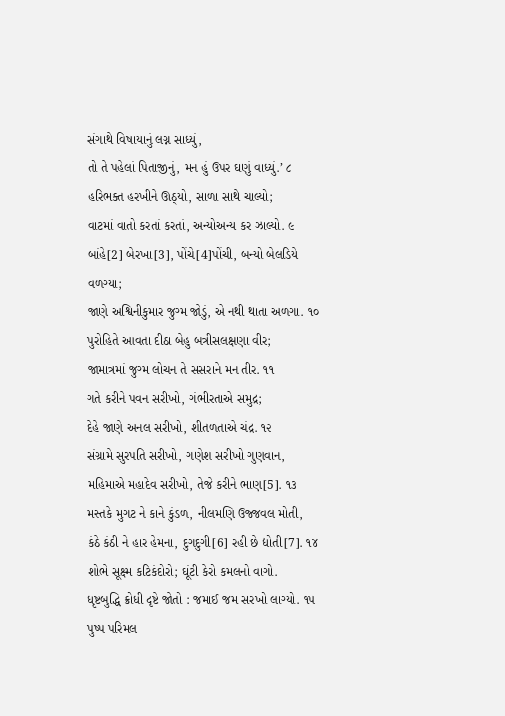સંગાથે વિષાયાનું લગ્ન સાધ્યું,
તો તે પહેલાં પિતાજીનું, મન હું ઉપર ઘણું વાધ્યું.’ ૮
હરિભક્ત હરખીને ઊઠ્યો, સાળા સાથે ચાલ્યો;
વાટમાં વાતો કરતાં કરતાં, અન્યોઅન્ય કર ઝાલ્યો. ૯
બાંહે[2] બેરખા[3], પોંચે[4]પોંચી, બન્યો બેલડિયે વળગ્યા;
જાણે અશ્વિનીકુમાર જુગ્મ જોડું, એ નથી થાતા અળગા. ૧૦
પુરોહિતે આવતા દીઠા બેહુ બત્રીસલક્ષણા વીર;
જામાત્રમાં જુગ્મ લોચન તે સસરાને મન તીર. ૧૧
ગતે કરીને પવન સરીખો, ગંભીરતાએ સમુદ્ર;
દેહે જાણે અનલ સરીખો, શીતળતાએ ચંદ્ર. ૧૨
સંગ્રામે સુરપતિ સરીખો, ગણેશ સરીખો ગુણવાન,
મહિમાએ મહાદેવ સરીખો, તેજે કરીને ભાણ[5]. ૧૩
મસ્તકે મુગટ ને કાને કુંડળ, નીલમણિ ઉજ્જવલ મોતી,
કંઠે કંઠી ને હાર હેમના, દુગદુગી[6] રહી છે દ્યોતી[7]. ૧૪
શોભે સૂક્ષ્મ કટિકંદોરો; ઘૂંટી કેરો કમલનો વાગો.
ધૃષ્ટબુદ્ધિ ક્રોધી દૃષ્ટે જોતો : જમાઈ જમ સરખો લાગ્યો. ૧૫
પુષ્પ પરિમલ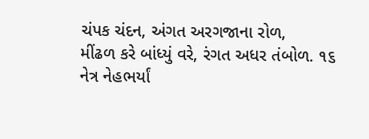ચંપક ચંદન, અંગત અરગજાના રોળ,
મીંઢળ કરે બાંધ્યું વરે, રંગત અધર તંબોળ. ૧૬
નેત્ર નેહભર્યાં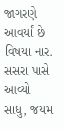જાગરણે આવર્યાં છે વિષયા નાર.
સસરા પાસે આવ્યો સાધુ, જયમ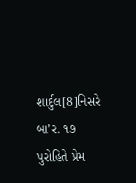શાર્દુલ[8]નિસરે બા’ર. ૧૭
પુરોહિતે પ્રેમ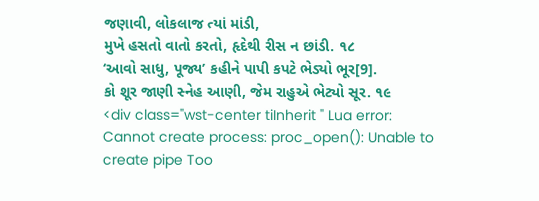જણાવી, લોકલાજ ત્યાં માંડી,
મુખે હસતો વાતો કરતો, હૃદેથી રીસ ન છાંડી. ૧૮
‘આવો સાધુ, પૂજ્ય’ કહીને પાપી કપટે ભેડ્યો ભૂર[9].
કો શૂર જાણી સ્નેહ આણી, જેમ રાહુએ ભેટ્યો સૂર. ૧૯
<div class="wst-center tiInherit " Lua error: Cannot create process: proc_open(): Unable to create pipe Too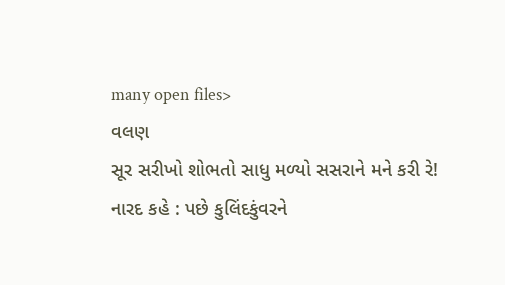many open files>
વલણ
સૂર સરીખો શોભતો સાધુ મળ્યો સસરાને મને કરી રે!
નારદ કહે : પછે કુલિંદકુંવરને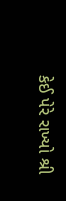કેઈ પેરે રાખ્યો શ્રી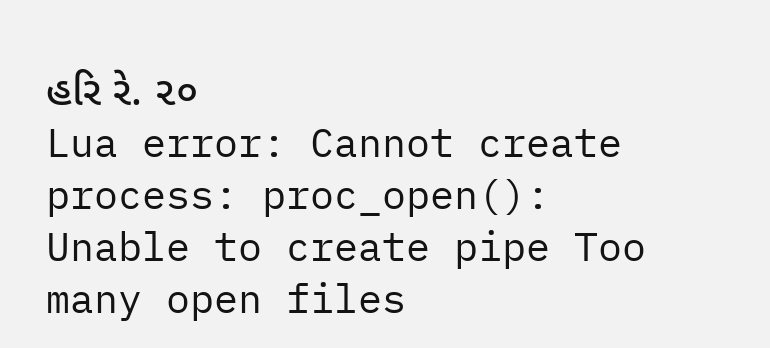હરિ રે. ૨૦
Lua error: Cannot create process: proc_open(): Unable to create pipe Too many open files